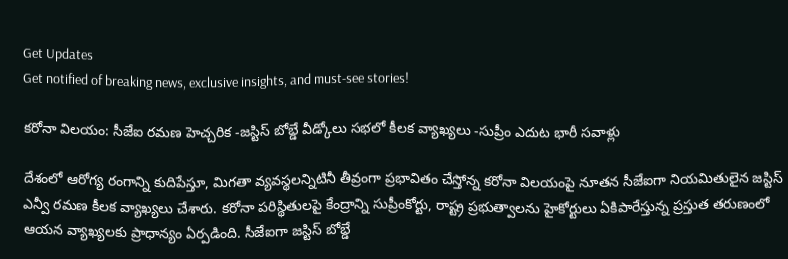Get Updates
Get notified of breaking news, exclusive insights, and must-see stories!

కరోనా విలయం: సీజేఐ రమణ హెచ్చరిక -జస్టిస్ బోబ్డే వీడ్కోలు సభలో కీలక వ్యాఖ్యలు -సుప్రీం ఎదుట భారీ సవాళ్లు

దేశంలో ఆరోగ్య రంగాన్ని కుదిపేస్తూ, మిగతా వ్యవస్థలన్నిటినీ తీవ్రంగా ప్రభావితం చేస్తోన్న కరోనా విలయంపై నూతన సీజేఐగా నియమితులైన జస్టిస్ ఎన్వీ రమణ కీలక వ్యాఖ్యలు చేశారు. కరోనా పరిస్థితులపై కేంద్రాన్ని సుప్రీంకోర్టు, రాష్ట్ర ప్రభుత్వాలను హైకోర్టులు ఏకిపారేస్తున్న ప్రస్తుత తరుణంలో ఆయన వ్యాఖ్యలకు ప్రాధాన్యం ఏర్పడింది. సీజేఐగా జస్టిస్‌ బోబ్డే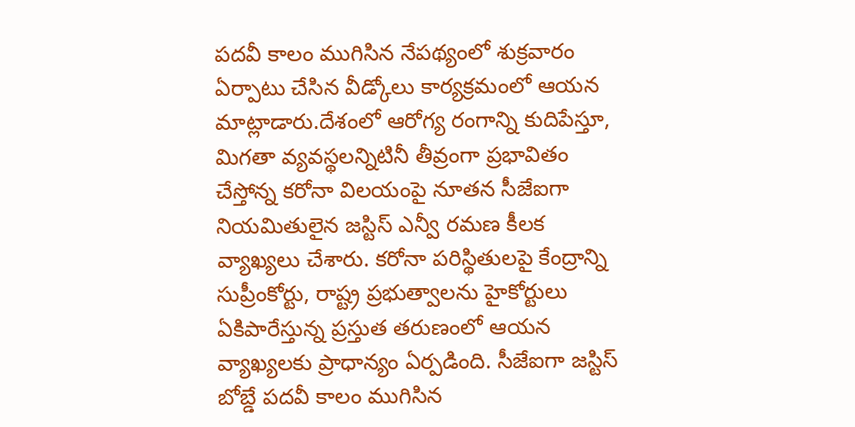పదవీ కాలం ముగిసిన నేపథ్యంలో శుక్రవారం ఏర్పాటు చేసిన వీడ్కోలు కార్యక్రమంలో ఆయన మాట్లాడారు.దేశంలో ఆరోగ్య రంగాన్ని కుదిపేస్తూ, మిగతా వ్యవస్థలన్నిటినీ తీవ్రంగా ప్రభావితం చేస్తోన్న కరోనా విలయంపై నూతన సీజేఐగా నియమితులైన జస్టిస్ ఎన్వీ రమణ కీలక వ్యాఖ్యలు చేశారు. కరోనా పరిస్థితులపై కేంద్రాన్ని సుప్రీంకోర్టు, రాష్ట్ర ప్రభుత్వాలను హైకోర్టులు ఏకిపారేస్తున్న ప్రస్తుత తరుణంలో ఆయన వ్యాఖ్యలకు ప్రాధాన్యం ఏర్పడింది. సీజేఐగా జస్టిస్‌ బోబ్డే పదవీ కాలం ముగిసిన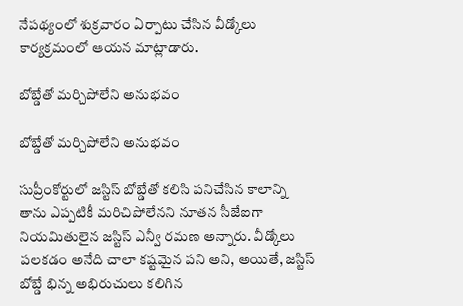నేపథ్యంలో శుక్రవారం ఏర్పాటు చేసిన వీడ్కోలు కార్యక్రమంలో ఆయన మాట్లాడారు.

బోబ్డేతో మర్చిపోలేని అనుభవం

బోబ్డేతో మర్చిపోలేని అనుభవం

సుప్రీంకోర్టులో జస్టిస్‌ బోబ్డేతో కలిసి పనిచేసిన కాలాన్ని తాను ఎప్పటికీ మరిచిపోలేనని నూతన సీజేఐగా నియమితులైన జస్టిస్‌ ఎన్వీ రమణ అన్నారు. వీడ్కోలు పలకడం అనేది చాలా కష్టమైన పని అని, అయితే, జస్టిస్‌ బోబ్డే భిన్న అభిరుచులు కలిగిన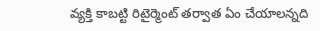వ్యక్తి కాబట్టి రిటైర్మెంట్ తర్వాత ఏం చేయాలన్నది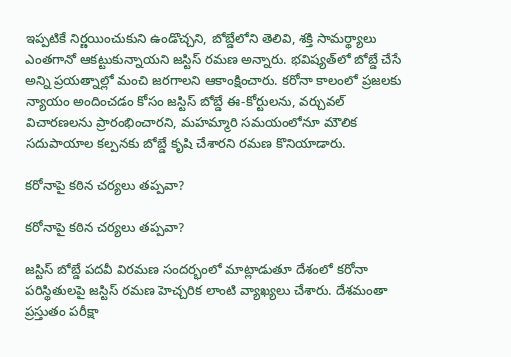ఇప్పటికే నిర్ణయించుకుని ఉండొచ్చని, బోబ్డేలోని తెలివి, శక్తి సామర్థ్యాలు ఎంతగానో ఆకట్టుకున్నాయని జస్టిస్ రమణ అన్నారు. భవిష్యత్‌లో బోబ్డే చేసే అన్ని ప్రయత్నాల్లో మంచి జరగాలని ఆకాంక్షించారు. కరోనా కాలంలో ప్రజలకు న్యాయం అందించడం కోసం జస్టిస్‌ బోబ్డే ఈ-కోర్టులను, వర్చువల్ విచారణలను ప్రారంభించారని, మహమ్మారి సమయంలోనూ మౌలిక సదుపాయాల కల్పనకు బోబ్డే కృషి చేశారని రమణ కొనియాడారు.

కరోనాపై కఠిన చర్యలు తప్పవా?

కరోనాపై కఠిన చర్యలు తప్పవా?

జస్టిస్ బోబ్డే పదవీ విరమణ సందర్భంలో మాట్లాడుతూ దేశంలో కరోనా పరిస్థితులపై జస్టిస్ రమణ హెచ్చరిక లాంటి వ్యాఖ్యలు చేశారు. దేశమంతా ప్రస్తుతం పరీక్షా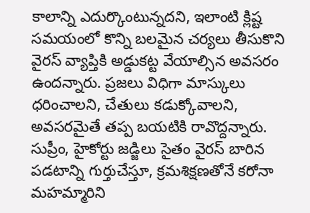కాలాన్ని ఎదుర్కొంటున్నదని, ఇలాంటి క్లిష్ట సమయంలో కొన్ని బలమైన చర్యలు తీసుకొని వైరస్ వ్యాప్తికి అడ్డుకట్ట వేయాల్సిన అవసరం ఉందన్నారు. ప్రజలు విధిగా మాస్కులు ధరించాలని, చేతులు కడుక్కోవాలని, అవసరమైతే తప్ప బయటికి రావొద్దన్నారు. సుప్రీం, హైకోర్టు జడ్జిలు సైతం వైరస్ బారిన పడటాన్ని గుర్తుచేస్తూ, క్రమశిక్షణతోనే కరోనా మహమ్మారిని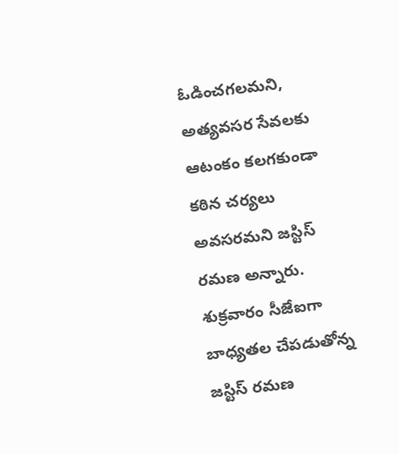ఓడించగలమని, అత్యవసర సేవలకు ఆటంకం కలగకుండా కఠిన చర్యలు అవసరమని జస్టిస్ రమణ అన్నారు. శుక్రవారం సీజేఐగా బాధ్యతల చేపడుతోన్న జస్టిస్ రమణ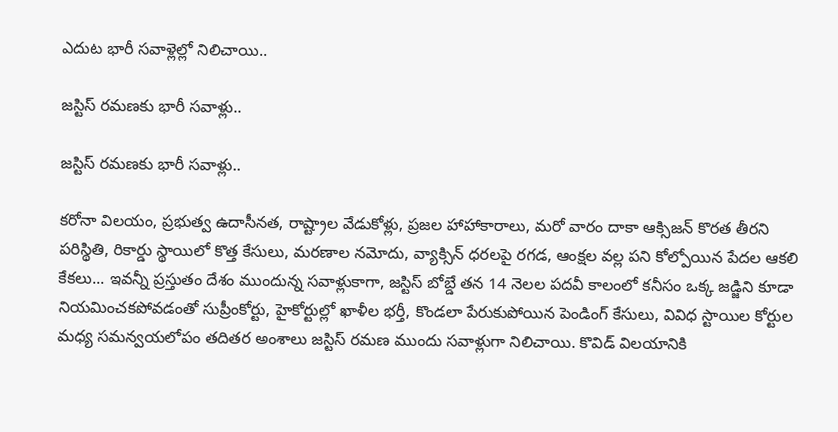ఎదుట భారీ సవాళ్లెల్లో నిలిచాయి..

జస్టిస్ రమణకు భారీ సవాళ్లు..

జస్టిస్ రమణకు భారీ సవాళ్లు..

కరోనా విలయం, ప్రభుత్వ ఉదాసీనత, రాష్ట్రాల వేడుకోళ్లు, ప్రజల హాహాకారాలు, మరో వారం దాకా ఆక్సిజన్ కొరత తీరని పరిస్థితి, రికార్డు స్థాయిలో కొత్త కేసులు, మరణాల నమోదు, వ్యాక్సిన్ ధరలపై రగడ, ఆంక్షల వల్ల పని కోల్పోయిన పేదల ఆకలి కేకలు... ఇవన్నీ ప్రస్తుతం దేశం ముందున్న సవాళ్లుకాగా, జస్టిస్ బోబ్డే తన 14 నెలల పదవీ కాలంలో కనీసం ఒక్క జడ్జిని కూడా నియమించకపోవడంతో సుప్రీంకోర్టు, హైకోర్టుల్లో ఖాళీల భర్తీ, కొండలా పేరుకుపోయిన పెండింగ్ కేసులు, వివిధ స్టాయిల కోర్టుల మధ్య సమన్వయలోపం తదితర అంశాలు జస్టిస్ రమణ ముందు సవాళ్లుగా నిలిచాయి. కొవిడ్ విలయానికి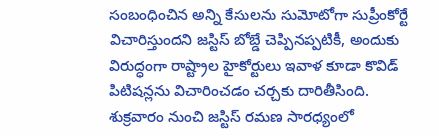సంబంధించిన అన్ని కేసులను సుమోటోగా సుప్రీంకోర్టే విచారిస్తుందని జస్టిస్ బోబ్డే చెప్పినప్పటికీ, అందుకు విరుద్ధంగా రాష్ట్రాల హైకోర్టులు ఇవాళ కూడా కొవిడ్ పిటిషన్లను విచారించడం చర్చకు దారితీసింది. శుక్రవారం నుంచి జస్టిస్ రమణ సారధ్యంలో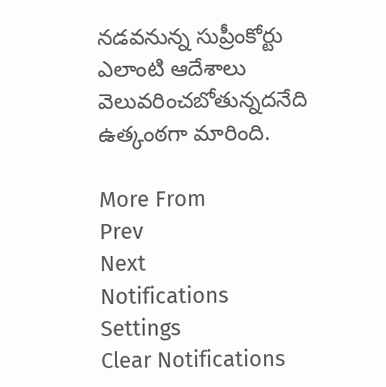నడవనున్న సుప్రీంకోర్టు ఎలాంటి ఆదేశాలు వెలువరించబోతున్నదనేది ఉత్కంఠగా మారింది.

More From
Prev
Next
Notifications
Settings
Clear Notifications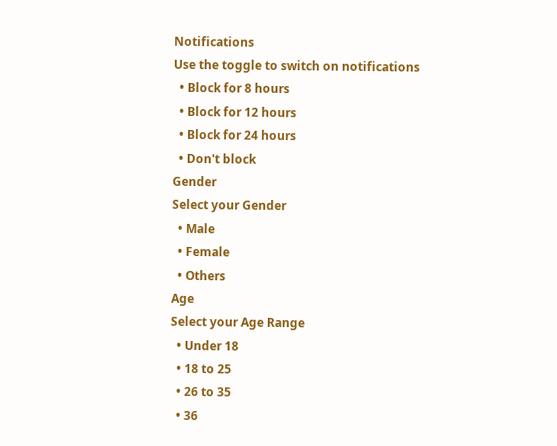Notifications
Use the toggle to switch on notifications
  • Block for 8 hours
  • Block for 12 hours
  • Block for 24 hours
  • Don't block
Gender
Select your Gender
  • Male
  • Female
  • Others
Age
Select your Age Range
  • Under 18
  • 18 to 25
  • 26 to 35
  • 36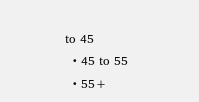to 45
  • 45 to 55
  • 55+